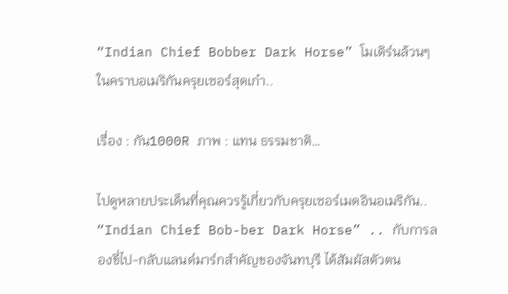“Indian Chief Bobber Dark Horse” โมเดิร์นล้วนๆ ในคราบอเมริกันครุยเซอร์สุดเก๋า..

เรื่อง : กัน1000R ภาพ : แทน ธรรมชาติ…

ไปดูหลายประเด็นที่คุณควรรู้เกี่ยวกับครุยเซอร์เมดอินอเมริกัน.. “Indian Chief Bob-ber Dark Horse” .. กับการลองขี่ไป-กลับแลนด์มาร์กสำคัญของจันทบุรี ได้สัมผัสตัวตน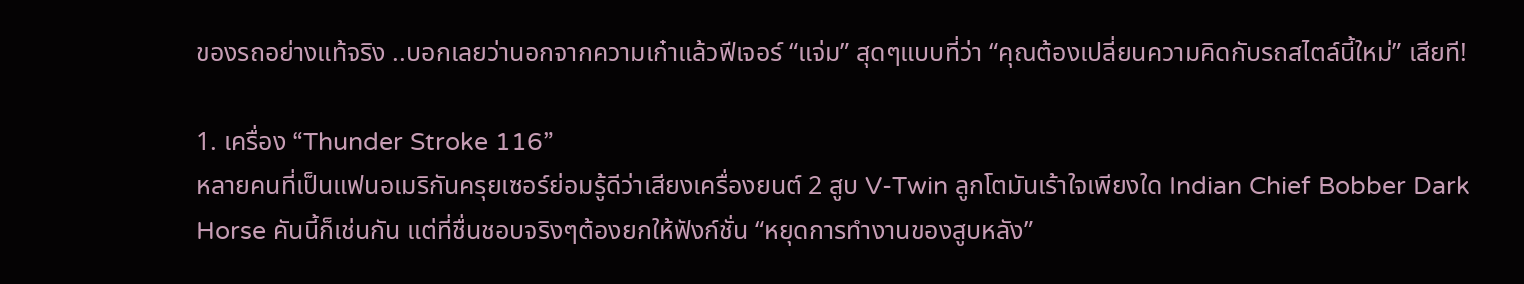ของรถอย่างแท้จริง ..บอกเลยว่านอกจากความเก๋าแล้วฟีเจอร์ “แจ่ม” สุดๆแบบที่ว่า “คุณต้องเปลี่ยนความคิดกับรถสไตล์นี้ใหม่” เสียที!

1. เครื่อง “Thunder Stroke 116”
หลายคนที่เป็นแฟนอเมริกันครุยเซอร์ย่อมรู้ดีว่าเสียงเครื่องยนต์ 2 สูบ V-Twin ลูกโตมันเร้าใจเพียงใด Indian Chief Bobber Dark Horse คันนี้ก็เช่นกัน แต่ที่ชื่นชอบจริงๆต้องยกให้ฟังก์ชั่น “หยุดการทำงานของสูบหลัง”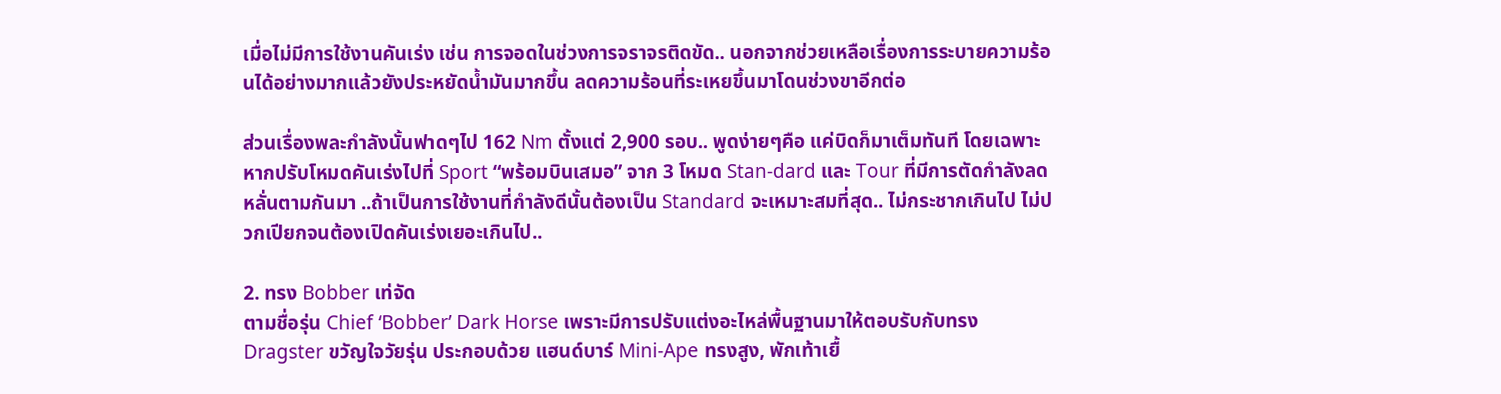เมื่อไม่มีการใช้งานคันเร่ง เช่น การจอดในช่วงการจราจรติดขัด.. นอกจากช่วยเหลือเรื่องการระบายความร้อนได้อย่างมากแล้วยังประหยัดน้ำมันมากขึ้น ลดความร้อนที่ระเหยขึ้นมาโดนช่วงขาอีกต่อ

ส่วนเรื่องพละกำลังนั้นฟาดๆไป 162 Nm ตั้งแต่ 2,900 รอบ.. พูดง่ายๆคือ แค่บิดก็มาเต็มทันที โดยเฉพาะหากปรับโหมดคันเร่งไปที่ Sport “พร้อมบินเสมอ” จาก 3 โหมด Stan-dard และ Tour ที่มีการตัดกำลังลดหลั่นตามกันมา ..ถ้าเป็นการใช้งานที่กำลังดีนั้นต้องเป็น Standard จะเหมาะสมที่สุด.. ไม่กระชากเกินไป ไม่ปวกเปียกจนต้องเปิดคันเร่งเยอะเกินไป..

2. ทรง Bobber เท่จัด
ตามชื่อรุ่น Chief ‘Bobber’ Dark Horse เพราะมีการปรับแต่งอะไหล่พื้นฐานมาให้ตอบรับกับทรง Dragster ขวัญใจวัยรุ่น ประกอบด้วย แฮนด์บาร์ Mini-Ape ทรงสูง, พักเท้าเยื้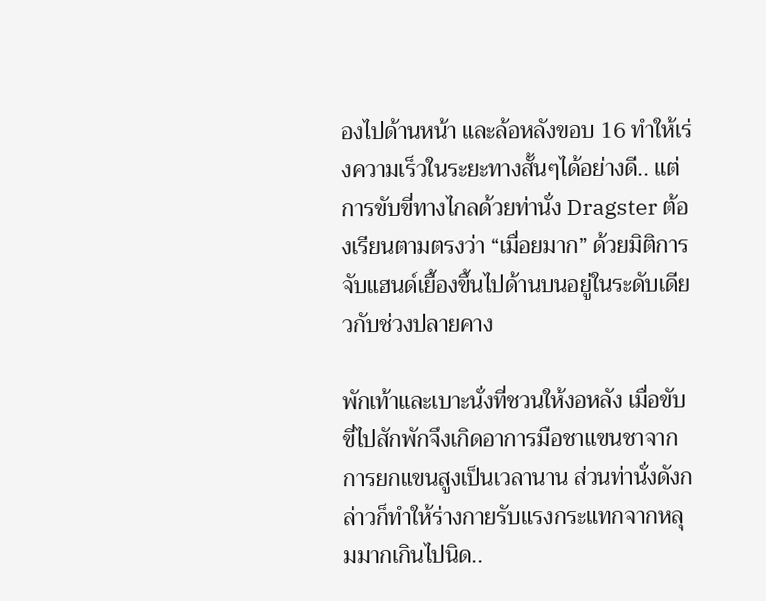องไปด้านหน้า และล้อหลังขอบ 16 ทำให้เร่งความเร็วในระยะทางสั้นๆได้อย่างดี.. แต่การขับขี่ทางไกลด้วยท่านั่ง Dragster ต้องเรียนตามตรงว่า “เมื่อยมาก” ด้วยมิติการจับแฮนด์เยื้องขึ้นไปด้านบนอยู่ในระดับเดียวกับช่วงปลายคาง

พักเท้าและเบาะนั่งที่ชวนให้งอหลัง เมื่อขับขี่ไปสักพักจึงเกิดอาการมือชาแขนชาจากการยกแขนสูงเป็นเวลานาน ส่วนท่านั่งดังกล่าวก็ทำให้ร่างกายรับแรงกระแทกจากหลุมมากเกินไปนิด..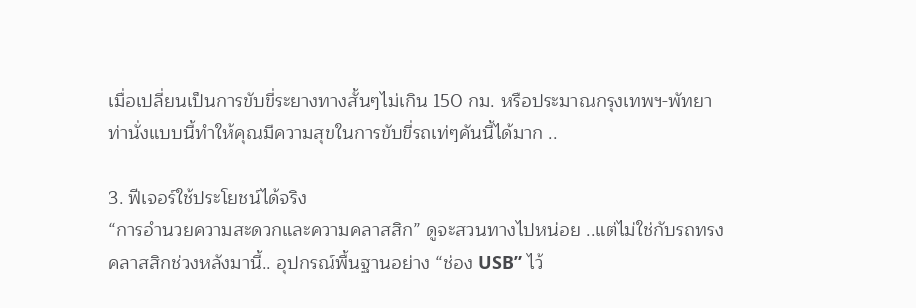เมื่อเปลี่ยนเป็นการขับขี่ระยางทางสั้นๆไม่เกิน 150 กม. หรือประมาณกรุงเทพฯ-พัทยา ท่านั่งแบบนี้ทำให้คุณมีความสุขในการขับขี่รถเท่ๆคันนี้ได้มาก ..

3. ฟีเจอร์ใช้ประโยชน์ได้จริง
“การอำนวยความสะดวกและความคลาสสิก” ดูจะสวนทางไปหน่อย ..แต่ไม่ใช่กับรถทรงคลาสสิกช่วงหลังมานี้.. อุปกรณ์พื้นฐานอย่าง “ช่อง USB” ไว้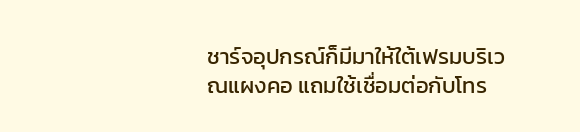ชาร์จอุปกรณ์ก็มีมาให้ใต้เฟรมบริเวณแผงคอ แถมใช้เชื่อมต่อกับโทร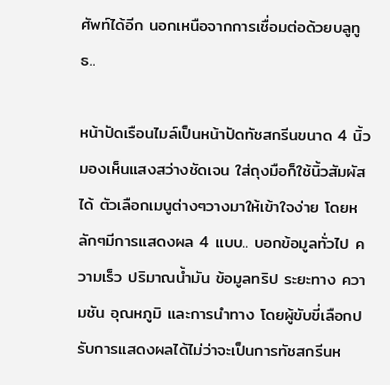ศัพท์ได้อีก นอกเหนือจากการเชื่อมต่อด้วยบลูทูธ..

หน้าปัดเรือนไมล์เป็นหน้าปัดทัชสกรีนขนาด 4 นิ้ว มองเห็นแสงสว่างชัดเจน ใส่ถุงมือก็ใช้นิ้วสัมผัสได้ ตัวเลือกเมนูต่างๆวางมาให้เข้าใจง่าย โดยหลักๆมีการแสดงผล 4 แบบ.. บอกข้อมูลทั่วไป ความเร็ว ปริมาณน้ำมัน ข้อมูลทริป ระยะทาง ความชัน อุณหภูมิ และการนำทาง โดยผู้ขับขี่เลือกปรับการแสดงผลได้ไม่ว่าจะเป็นการทัชสกรีนห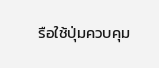รือใช้ปุ่มควบคุม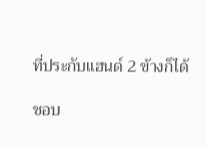ที่ประกับแฮนด์ 2 ข้างก็ได้

ชอบ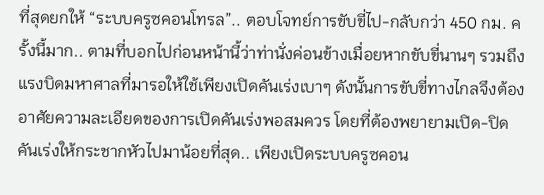ที่สุดยกให้ “ระบบครูซคอนโทรล”.. ตอบโจทย์การขับขี่ไป-กลับกว่า 450 กม. ครั้งนี้มาก.. ตามที่บอกไปก่อนหน้านี้ว่าท่านั่งค่อนข้างเมื่อยหากขับขี่นานๆ รวมถึงแรงบิดมหาศาลที่มารอให้ใช้เพียงเปิดคันเร่งเบาๆ ดังนั้นการขับขี่ทางไกลจึงต้องอาศัยความละเอียดของการเปิดคันเร่งพอสมควร โดยที่ต้องพยายามเปิด-ปิดคันเร่งให้กระชากหัวไปมาน้อยที่สุด.. เพียงเปิดระบบครูซคอน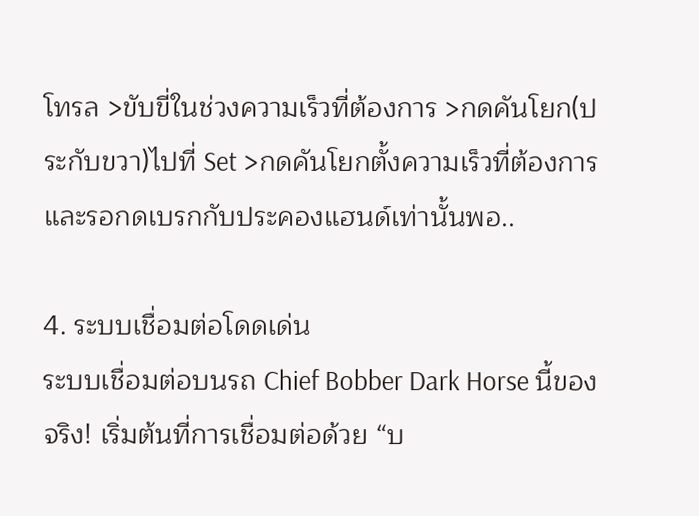โทรล >ขับขี่ในช่วงความเร็วที่ต้องการ >กดคันโยก(ประกับขวา)ไปที่ Set >กดคันโยกตั้งความเร็วที่ต้องการ และรอกดเบรกกับประคองแฮนด์เท่านั้นพอ..

4. ระบบเชื่อมต่อโดดเด่น
ระบบเชื่อมต่อบนรถ Chief Bobber Dark Horse นี้ของจริง! เริ่มต้นที่การเชื่อมต่อด้วย “บ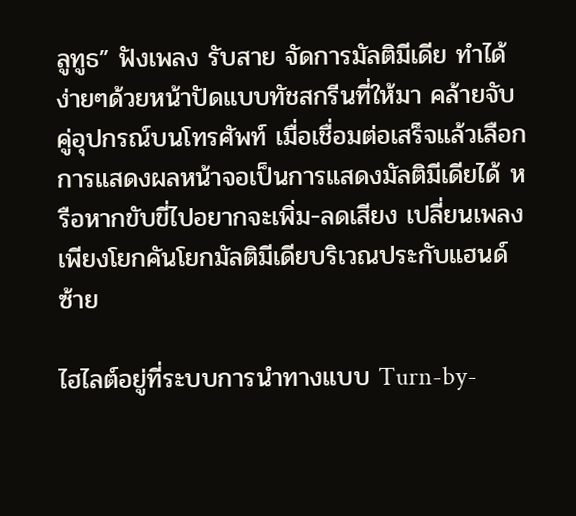ลูทูธ” ฟังเพลง รับสาย จัดการมัลติมีเดีย ทำได้ง่ายๆด้วยหน้าปัดแบบทัชสกรีนที่ให้มา คล้ายจับคู่อุปกรณ์บนโทรศัพท์ เมื่อเชื่อมต่อเสร็จแล้วเลือกการแสดงผลหน้าจอเป็นการแสดงมัลติมีเดียได้ หรือหากขับขี่ไปอยากจะเพิ่ม-ลดเสียง เปลี่ยนเพลง เพียงโยกคันโยกมัลติมีเดียบริเวณประกับแฮนด์ซ้าย

ไฮไลต์อยู่ที่ระบบการนำทางแบบ Turn-by-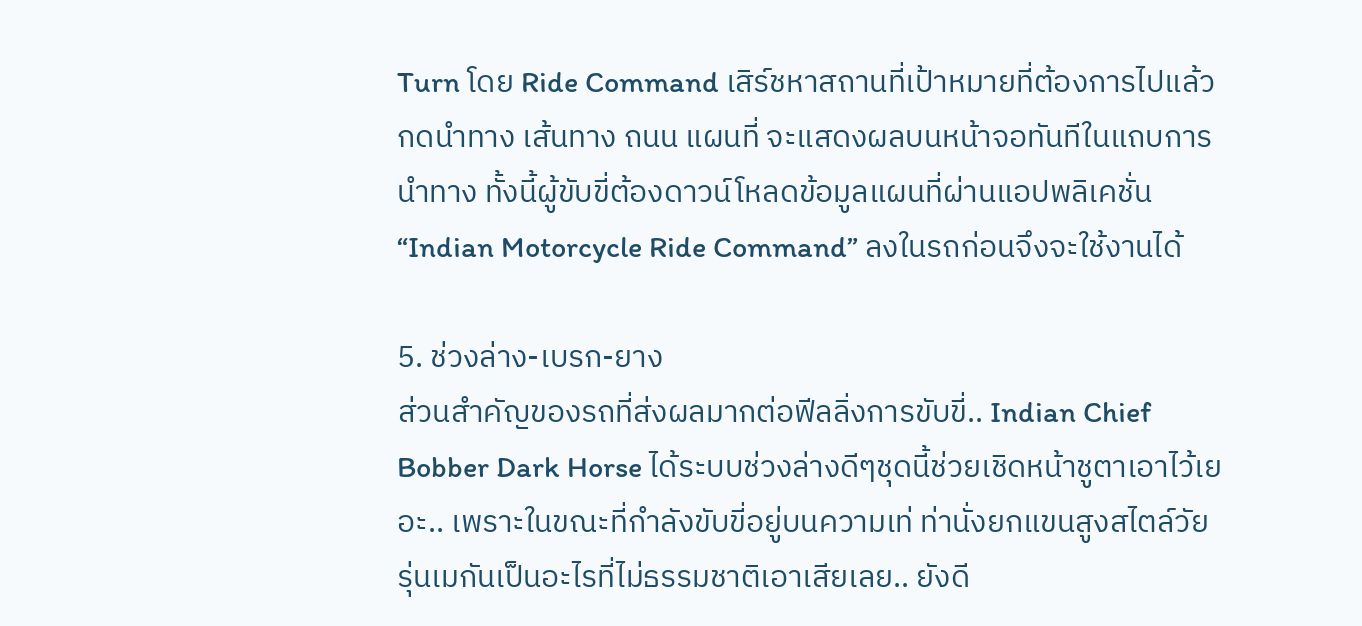Turn โดย Ride Command เสิร์ชหาสถานที่เป้าหมายที่ต้องการไปแล้วกดนำทาง เส้นทาง ถนน แผนที่ จะแสดงผลบนหน้าจอทันทีในแถบการนำทาง ทั้งนี้ผู้ขับขี่ต้องดาวน์โหลดข้อมูลแผนที่ผ่านแอปพลิเคชั่น “Indian Motorcycle Ride Command” ลงในรถก่อนจึงจะใช้งานได้

5. ช่วงล่าง-เบรก-ยาง
ส่วนสำคัญของรถที่ส่งผลมากต่อฟีลลิ่งการขับขี่.. Indian Chief Bobber Dark Horse ได้ระบบช่วงล่างดีๆชุดนี้ช่วยเชิดหน้าชูตาเอาไว้เยอะ.. เพราะในขณะที่กำลังขับขี่อยู่บนความเท่ ท่านั่งยกแขนสูงสไตล์วัยรุ่นเมกันเป็นอะไรที่ไม่ธรรมชาติเอาเสียเลย.. ยังดี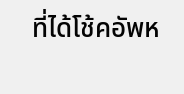ที่ได้โช้คอัพห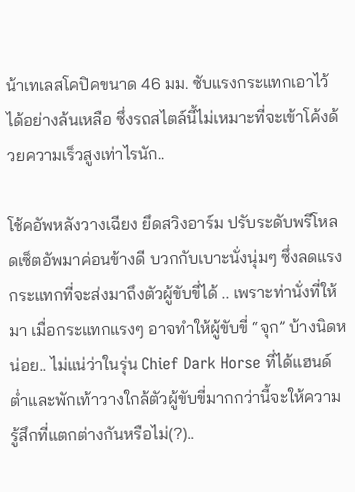น้าเทเลสโคปิคขนาด 46 มม. ซับแรงกระแทกเอาไว้ได้อย่างล้นเหลือ ซึ่งรถสไตล์นี้ไม่เหมาะที่จะเข้าโค้งด้วยความเร็วสูงเท่าไรนัก..

โช้คอัพหลังวางเฉียง ยึดสวิงอาร์ม ปรับระดับพรีโหลดเซ็ตอัพมาค่อนข้างดี บวกกับเบาะนั่งนุ่มๆ ซึ่งลดแรงกระแทกที่จะส่งมาถึงตัวผู้ขับขี่ได้ .. เพราะท่านั่งที่ให้มา เมื่อกระแทกแรงๆ อาจทำให้ผู้ขับขี่ “จุก” บ้างนิดหน่อย.. ไม่แน่ว่าในรุ่น Chief Dark Horse ที่ได้แฮนด์ต่ำและพักเท้าวางใกล้ตัวผู้ขับขี่มากกว่านี้จะให้ความรู้สึกที่แตกต่างกันหรือไม่(?)..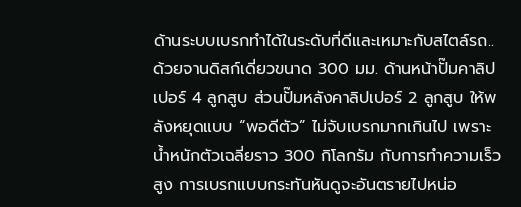ด้านระบบเบรกทำได้ในระดับที่ดีและเหมาะกับสไตล์รถ.. ด้วยจานดิสก์เดี่ยวขนาด 300 มม. ด้านหน้าปั๊มคาลิปเปอร์ 4 ลูกสูบ ส่วนปั๊มหลังคาลิปเปอร์ 2 ลูกสูบ ให้พลังหยุดแบบ “พอดีตัว” ไม่จับเบรกมากเกินไป เพราะน้ำหนักตัวเฉลี่ยราว 300 กิโลกรัม กับการทำความเร็วสูง การเบรกแบบกระทันหันดูจะอันตรายไปหน่อ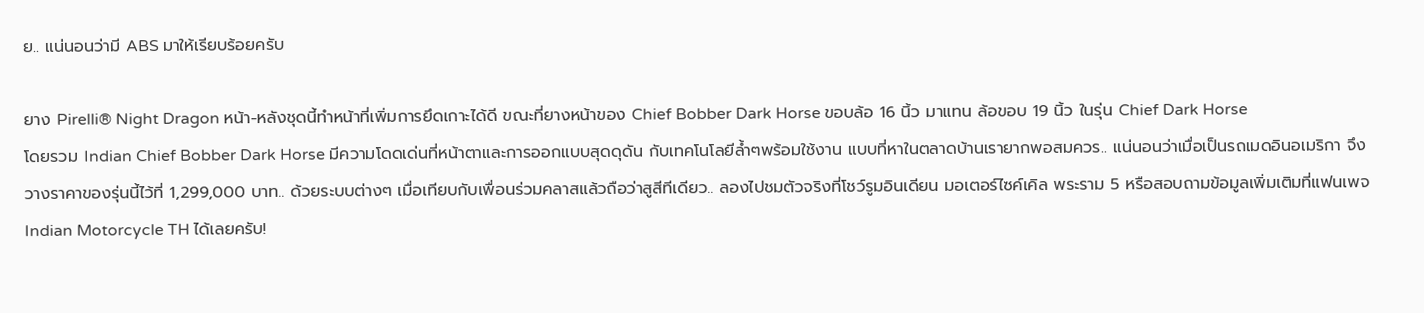ย.. แน่นอนว่ามี ABS มาให้เรียบร้อยครับ

ยาง Pirelli® Night Dragon หน้า-หลังชุดนี้ทำหน้าที่เพิ่มการยึดเกาะได้ดี ขณะที่ยางหน้าของ Chief Bobber Dark Horse ขอบล้อ 16 นิ้ว มาแทน ล้อขอบ 19 นิ้ว ในรุ่น Chief Dark Horse
โดยรวม Indian Chief Bobber Dark Horse มีความโดดเด่นที่หน้าตาและการออกแบบสุดดุดัน กับเทคโนโลยีล้ำๆพร้อมใช้งาน แบบที่หาในตลาดบ้านเรายากพอสมควร.. แน่นอนว่าเมื่อเป็นรถเมดอินอเมริกา จึงวางราคาของรุ่นนี้ไว้ที่ 1,299,000 บาท.. ด้วยระบบต่างๆ เมื่อเทียบกับเพื่อนร่วมคลาสแล้วถือว่าสูสีทีเดียว.. ลองไปชมตัวจริงที่โชว์รูมอินเดียน มอเตอร์ไซค์เคิล พระราม 5 หรือสอบถามข้อมูลเพิ่มเติมที่แฟนเพจ Indian Motorcycle TH ได้เลยครับ!